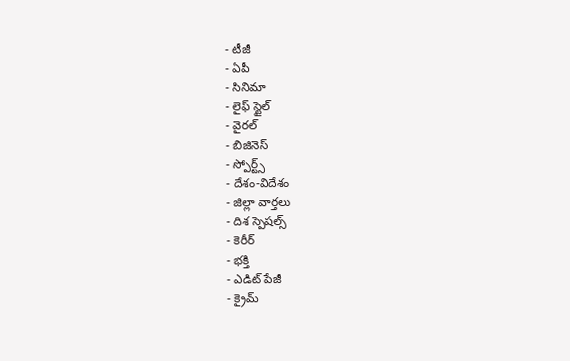- టీజీ
- ఏపీ
- సినిమా
- లైఫ్ స్టైల్
- వైరల్
- బిజినెస్
- స్పోర్ట్స్
- దేశం-విదేశం
- జిల్లా వార్తలు
- దిశ స్పెషల్స్
- కెరీర్
- భక్తి
- ఎడిట్ పేజీ
- క్రైమ్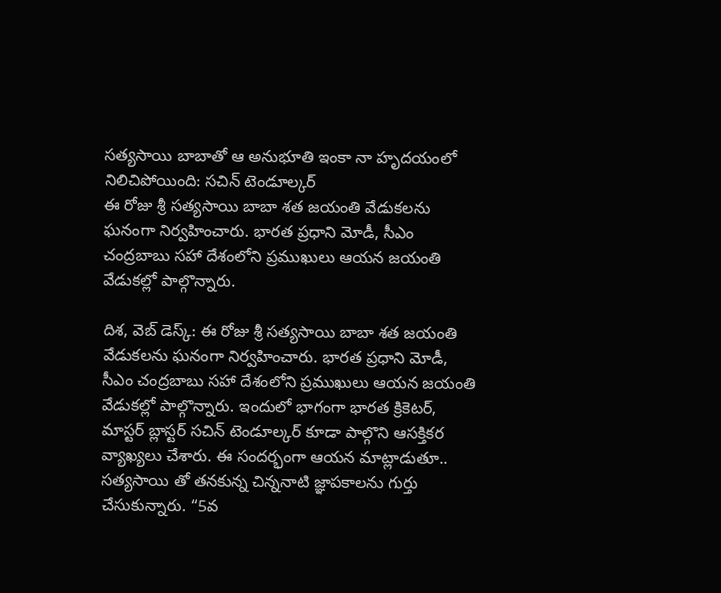సత్యసాయి బాబాతో ఆ అనుభూతి ఇంకా నా హృదయంలో నిలిచిపోయింది: సచిన్ టెండూల్కర్
ఈ రోజు శ్రీ సత్యసాయి బాబా శత జయంతి వేడుకలను ఘనంగా నిర్వహించారు. భారత ప్రధాని మోడీ, సీఎం చంద్రబాబు సహా దేశంలోని ప్రముఖులు ఆయన జయంతి వేడుకల్లో పాల్గొన్నారు.

దిశ, వెబ్ డెస్క్: ఈ రోజు శ్రీ సత్యసాయి బాబా శత జయంతి వేడుకలను ఘనంగా నిర్వహించారు. భారత ప్రధాని మోడీ, సీఎం చంద్రబాబు సహా దేశంలోని ప్రముఖులు ఆయన జయంతి వేడుకల్లో పాల్గొన్నారు. ఇందులో భాగంగా భారత క్రికెటర్, మాస్టర్ బ్లాస్టర్ సచిన్ టెండూల్కర్ కూడా పాల్గొని ఆసక్తికర వ్యాఖ్యలు చేశారు. ఈ సందర్భంగా ఆయన మాట్లాడుతూ.. సత్యసాయి తో తనకున్న చిన్ననాటి జ్ఞాపకాలను గుర్తు చేసుకున్నారు. “5వ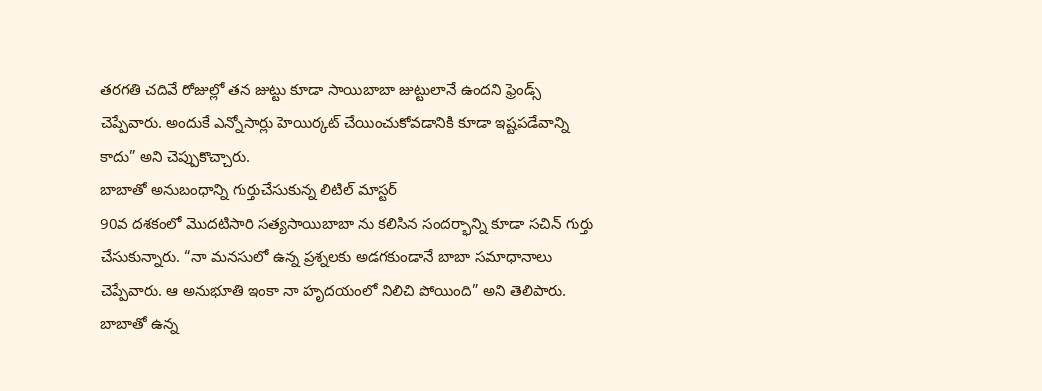తరగతి చదివే రోజుల్లో తన జుట్టు కూడా సాయిబాబా జుట్టులానే ఉందని ఫ్రెండ్స్ చెప్పేవారు. అందుకే ఎన్నోసార్లు హెయిర్కట్ చేయించుకోవడానికి కూడా ఇష్టపడేవాన్ని కాదు” అని చెప్పుకొచ్చారు.
బాబాతో అనుబంధాన్ని గుర్తుచేసుకున్న లిటిల్ మాస్టర్
90వ దశకంలో మొదటిసారి సత్యసాయిబాబా ను కలిసిన సందర్భాన్ని కూడా సచిన్ గుర్తు చేసుకున్నారు. “నా మనసులో ఉన్న ప్రశ్నలకు అడగకుండానే బాబా సమాధానాలు చెప్పేవారు. ఆ అనుభూతి ఇంకా నా హృదయంలో నిలిచి పోయింది” అని తెలిపారు. బాబాతో ఉన్న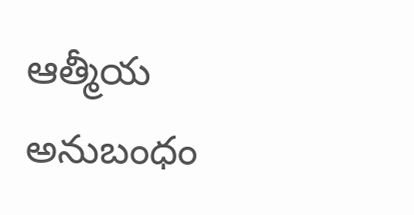ఆత్మీయ అనుబంధం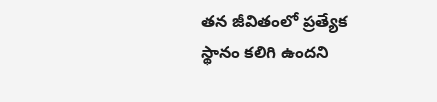తన జీవితంలో ప్రత్యేక స్థానం కలిగి ఉందని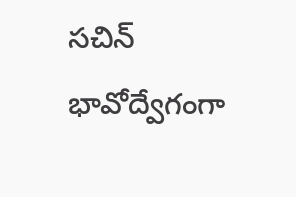సచిన్ భావోద్వేగంగా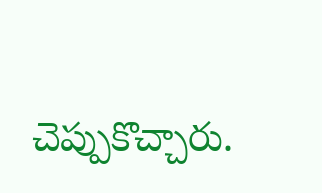చెప్పుకొచ్చారు.